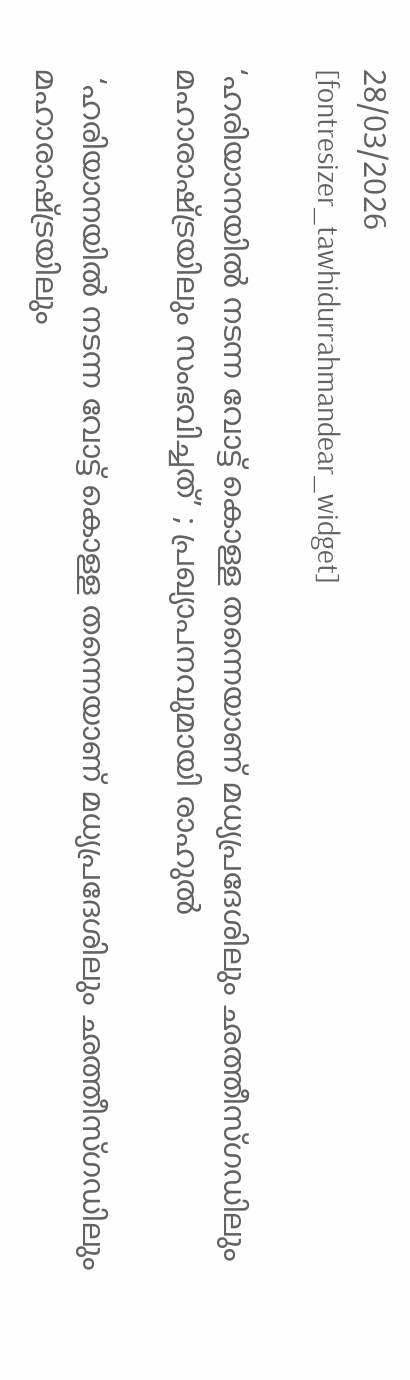28/03/2026
[fontresizer_tawhidurrahmandear_widget]

‘ഹരിയാനയിൽ നടന്ന വോട്ട് കൊള്ള തന്നെയാണ് മധ്യപ്രദേശിലും ഛത്തീസ്‌ഗഡിലും മഹാരാഷ്ട്രയിലും സംഭവിച്ചത്’ ; പ്രഖ്യാപനവുമായി രാഹുൽ

 ‘ഹരിയാനയിൽ നടന്ന വോട്ട് കൊള്ള തന്നെയാണ് മധ്യപ്രദേശിലും ഛത്തീസ്‌ഗഡിലും മഹാരാഷ്ട്രയിലും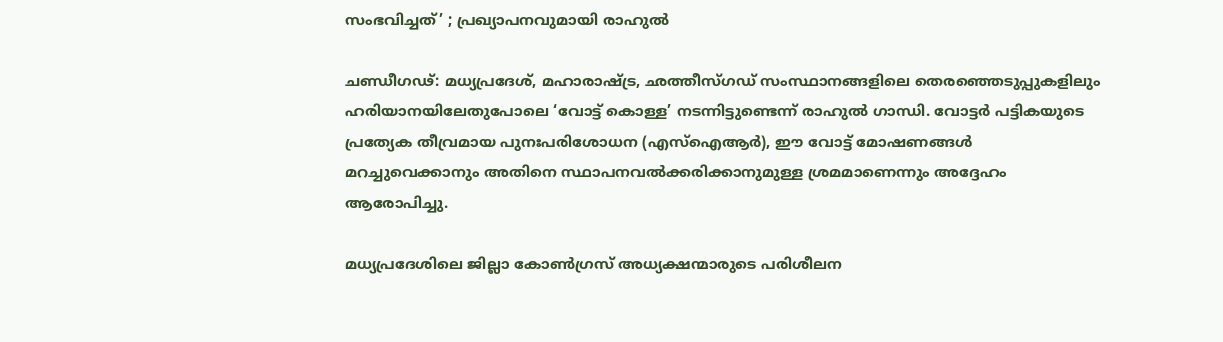സംഭവിച്ചത്’ ; പ്രഖ്യാപനവുമായി രാഹുൽ

ചണ്ഡീഗഢ്: മധ്യപ്രദേശ്, മഹാരാഷ്ട്ര, ഛത്തീസ്ഗഡ് സംസ്ഥാനങ്ങളിലെ തെരഞ്ഞെടുപ്പുകളിലും ഹരിയാനയിലേതുപോലെ ‘വോട്ട് കൊള്ള’ നടന്നിട്ടുണ്ടെന്ന് രാഹുൽ ഗാന്ധി. വോട്ടർ പട്ടികയുടെ പ്രത്യേക തീവ്രമായ പുനഃപരിശോധന (എസ്ഐആർ), ഈ വോട്ട് മോഷണങ്ങൾ മറച്ചുവെക്കാനും അതിനെ സ്ഥാപനവൽക്കരിക്കാനുമുള്ള ശ്രമമാണെന്നും അദ്ദേഹം ആരോപിച്ചു.

മധ്യപ്രദേശിലെ ജില്ലാ കോൺഗ്രസ് അധ്യക്ഷന്മാരുടെ പരിശീലന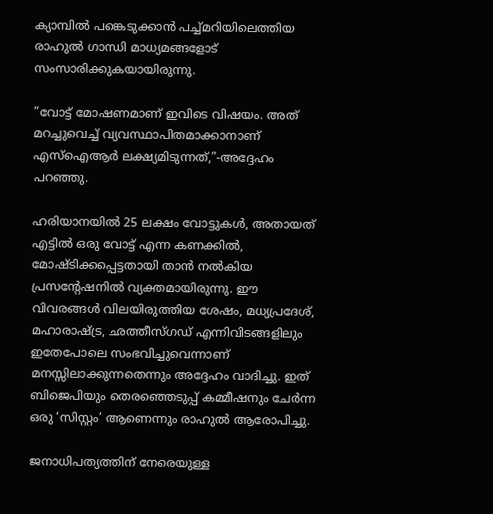ക്യാമ്പിൽ പങ്കെടുക്കാൻ പച്ച്മറിയിലെത്തിയ രാഹുൽ ഗാന്ധി മാധ്യമങ്ങളോട് സംസാരിക്കുകയായിരുന്നു.

”വോട്ട് മോഷണമാണ് ഇവിടെ വിഷയം. അത് മറച്ചുവെച്ച് വ്യവസ്ഥാപിതമാക്കാനാണ് എസ്ഐആർ ലക്ഷ്യമിടുന്നത്,”-അദ്ദേഹം പറഞ്ഞു.

ഹരിയാനയിൽ 25 ലക്ഷം വോട്ടുകൾ, അതായത് എട്ടിൽ ഒരു വോട്ട് എന്ന കണക്കിൽ, മോഷ്ടിക്കപ്പെട്ടതായി താൻ നൽകിയ പ്രസന്റേഷനിൽ വ്യക്തമായിരുന്നു. ഈ വിവരങ്ങൾ വിലയിരുത്തിയ ശേഷം, മധ്യപ്രദേശ്, മഹാരാഷ്ട്ര, ഛത്തീസ്ഗഡ് എന്നിവിടങ്ങളിലും ഇതേപോലെ സംഭവിച്ചുവെന്നാണ് മനസ്സിലാക്കുന്നതെന്നും അദ്ദേഹം വാദിച്ചു. ഇത് ബിജെപിയും തെരഞ്ഞെടുപ്പ് കമ്മീഷനും ചേർന്ന ഒരു ‘സിസ്റ്റം’ ആണെന്നും രാഹുൽ ആരോപിച്ചു.

ജനാധിപത്യത്തിന് നേരെയുള്ള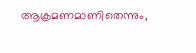ആക്രമണമാണിതെന്നും,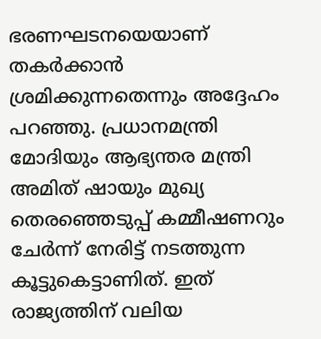ഭരണഘടനയെയാണ് തകർക്കാൻ ശ്രമിക്കുന്നതെന്നും അദ്ദേഹം പറഞ്ഞു. പ്രധാനമന്ത്രി മോദിയും ആഭ്യന്തര മന്ത്രി അമിത് ഷായും മുഖ്യ തെരഞ്ഞെടുപ്പ് കമ്മീഷണറും ചേർന്ന് നേരിട്ട് നടത്തുന്ന കൂട്ടുകെട്ടാണിത്. ഇത് രാജ്യത്തിന് വലിയ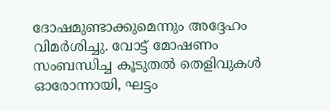ദോഷമുണ്ടാക്കുമെന്നും അദ്ദേഹം വിമർശിച്ചു. വോട്ട് മോഷണം സംബന്ധിച്ച കൂടുതൽ തെളിവുകൾ ഓരോന്നായി, ഘട്ടം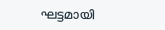ഘട്ടമായി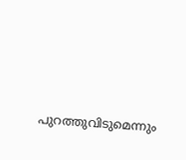പുറത്തുവിടുമെന്നും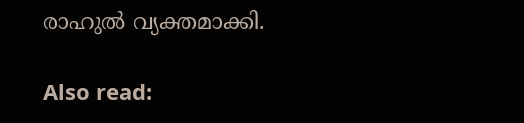രാഹുൽ വ്യക്തമാക്കി.

Also read: